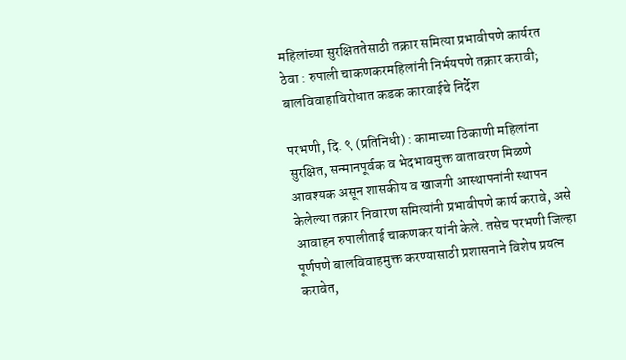महिलांच्या सुरक्षिततेसाठी तक्रार समित्या प्रभावीपणे कार्यरत ठेवा : रुपाली चाकणकरमहिलांनी निर्भयपणे तक्रार करावी; बालविवाहाविरोधात कडक कारवाईचे निर्देश

परभणी, दि. ९ (प्रतिनिधी) : कामाच्या ठिकाणी महिलांना सुरक्षित, सन्मानपूर्वक व भेदभावमुक्त वातावरण मिळणे आवश्यक असून शासकीय व खाजगी आस्थापनांनी स्थापन केलेल्या तक्रार निवारण समित्यांनी प्रभावीपणे कार्य करावे, असे आवाहन रुपालीताई चाकणकर यांनी केले. तसेच परभणी जिल्हा पूर्णपणे बालविवाहमुक्त करण्यासाठी प्रशासनाने विशेष प्रयत्न करावेत,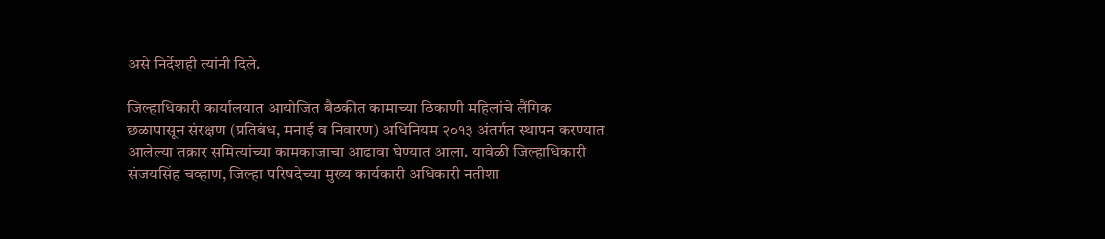असे निर्देशही त्यांनी दिले.

जिल्हाधिकारी कार्यालयात आयोजित बैठकीत कामाच्या ठिकाणी महिलांचे लैंगिक छळापासून संरक्षण (प्रतिबंध, मनाई व निवारण) अधिनियम २०१३ अंतर्गत स्थापन करण्यात आलेल्या तक्रार समित्यांच्या कामकाजाचा आढावा घेण्यात आला. यावेळी जिल्हाधिकारी संजयसिंह चव्हाण, जिल्हा परिषदेच्या मुख्य कार्यकारी अधिकारी नतीशा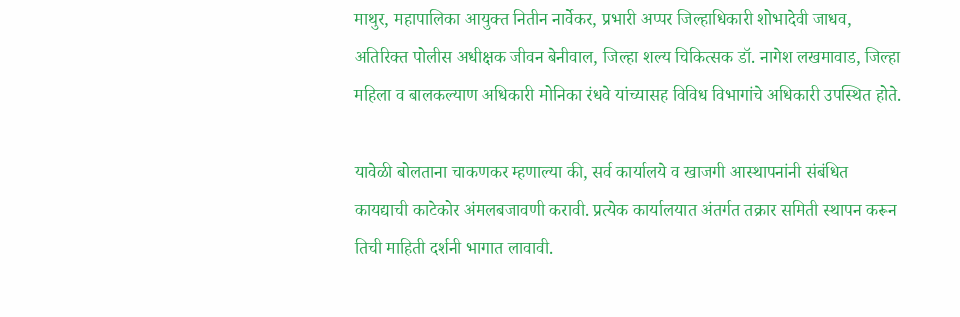माथुर, महापालिका आयुक्त नितीन नार्वेकर, प्रभारी अप्पर जिल्हाधिकारी शोभादेवी जाधव, अतिरिक्त पोलीस अधीक्षक जीवन बेनीवाल, जिल्हा शल्य चिकित्सक डॉ. नागेश लखमावाड, जिल्हा महिला व बालकल्याण अधिकारी मोनिका रंधवे यांच्यासह विविध विभागांचे अधिकारी उपस्थित होते.

यावेळी बोलताना चाकणकर म्हणाल्या की, सर्व कार्यालये व खाजगी आस्थापनांनी संबंधित कायद्याची काटेकोर अंमलबजावणी करावी. प्रत्येक कार्यालयात अंतर्गत तक्रार समिती स्थापन करून तिची माहिती दर्शनी भागात लावावी.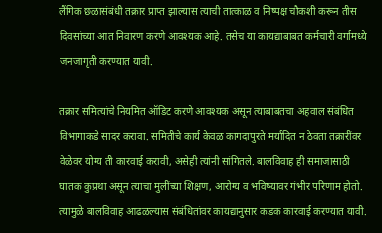लैंगिक छळासंबंधी तक्रार प्राप्त झाल्यास त्याची तात्काळ व निष्पक्ष चौकशी करून तीस दिवसांच्या आत निवारण करणे आवश्यक आहे. तसेच या कायद्याबाबत कर्मचारी वर्गामध्ये जनजागृती करण्यात यावी.

तक्रार समित्यांचे नियमित ऑडिट करणे आवश्यक असून त्याबाबतचा अहवाल संबंधित विभागाकडे सादर करावा. समितीचे कार्य केवळ कागदापुरते मर्यादित न ठेवता तक्रारींवर वेळेवर योग्य ती कारवाई करावी, असेही त्यांनी सांगितले. बालविवाह ही समाजासाठी घातक कुप्रथा असून त्याचा मुलींच्या शिक्षण, आरोग्य व भविष्यावर गंभीर परिणाम होतो. त्यामुळे बालविवाह आढळल्यास संबंधितांवर कायद्यानुसार कडक कारवाई करण्यात यावी.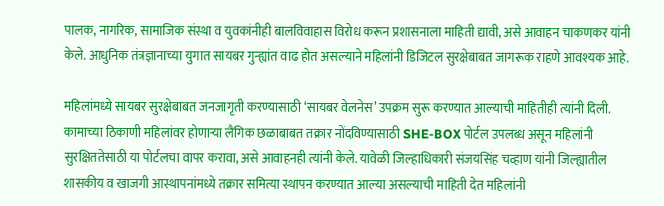पालक, नागरिक, सामाजिक संस्था व युवकांनीही बालविवाहास विरोध करून प्रशासनाला माहिती द्यावी, असे आवाहन चाकणकर यांनी केले. आधुनिक तंत्रज्ञानाच्या युगात सायबर गुन्ह्यांत वाढ होत असल्याने महिलांनी डिजिटल सुरक्षेबाबत जागरूक राहणे आवश्यक आहे.

महिलांमध्ये सायबर सुरक्षेबाबत जनजागृती करण्यासाठी ‘सायबर वेलनेस’ उपक्रम सुरू करण्यात आल्याची माहितीही त्यांनी दिली. कामाच्या ठिकाणी महिलांवर होणाऱ्या लैंगिक छळाबाबत तक्रार नोंदविण्यासाठी SHE-BOX पोर्टल उपलब्ध असून महिलांनी सुरक्षिततेसाठी या पोर्टलचा वापर करावा, असे आवाहनही त्यांनी केले. यावेळी जिल्हाधिकारी संजयसिंह चव्हाण यांनी जिल्ह्यातील शासकीय व खाजगी आस्थापनांमध्ये तक्रार समित्या स्थापन करण्यात आल्या असल्याची माहिती देत महिलांनी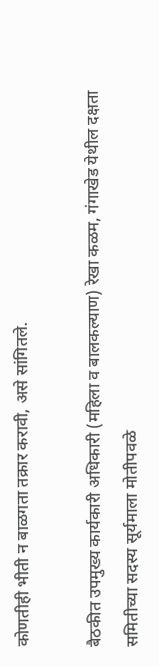कोणतीही भीती न बाळगता तक्रार करावी, असे सांगितले.

बैठकीत उपमुख्य कार्यकारी अधिकारी (महिला व बालकल्याण) रेखा कळम, गंगाखेड येथील दक्षता समितीच्या सदस्य सूर्यमाला मोतीपवळे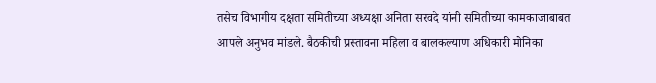तसेच विभागीय दक्षता समितीच्या अध्यक्षा अनिता सरवदे यांनी समितीच्या कामकाजाबाबत आपले अनुभव मांडले. बैठकीची प्रस्तावना महिला व बालकल्याण अधिकारी मोनिका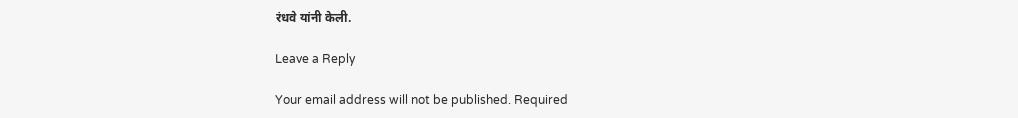रंधवे यांनी केली.

Leave a Reply

Your email address will not be published. Required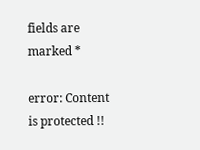fields are marked *

error: Content is protected !!